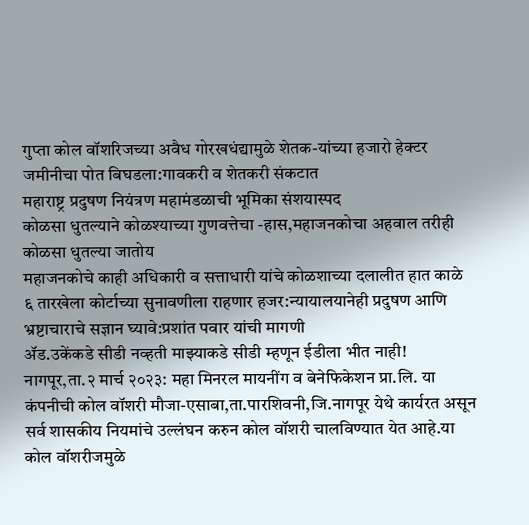गुप्ता कोल वॉशरिजच्या अवैध गोरखधंद्यामुळे शेतक-यांच्या हजारो हेक्टर जमीनीचा पोत बिघडला:गावकरी व शेतकरी संकटात
महाराष्ट्र प्रदुषण नियंत्रण महामंडळाची भूमिका संशयास्पद
कोळसा धुतल्याने कोळश्याच्या गुणवत्तेचा -हास,महाजनकोचा अहवाल तरीही कोळसा धुतल्या जातोय
महाजनकोचे काही अधिकारी व सत्ताधारी यांचे कोळशाच्या दलालीत हात काळे
६ तारखेला कोर्टाच्या सुनावणीला राहणार हजर:न्यायालयानेही प्रदुषण आणि भ्रष्टाचाराचे सज्ञान घ्यावे:प्रशांत पवार यांची मागणी
ॲड.उकेंकडे सीडी नव्हती माझ्याकडे सीडी म्हणून ईडीला भीत नाही!
नागपूर,ता.२ मार्च २०२३: महा मिनरल मायनींग व बेनेफिकेशन प्रा.लि. या कंपनीची कोल वॉशरी मौजा-एसाबा,ता.पारशिवनी,जि.नागपूर येथे कार्यरत असून सर्व शासकीय नियमांचे उल्लंघन करुन कोल वॉशरी चालविण्यात येत आहे.या कोल वॉशरीजमुळे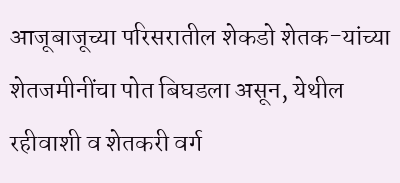आजूबाजूच्या परिसरातील शेकडो शेतक-यांच्या शेतजमीनींचा पोत बिघडला असून, येथील रहीवाशी व शेतकरी वर्ग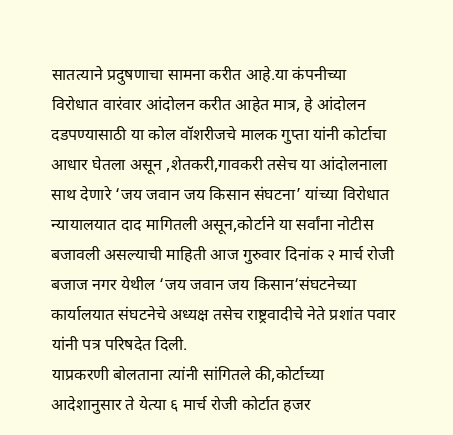सातत्याने प्रदुषणाचा सामना करीत आहे.या कंपनीच्या विरोधात वारंवार आंदोलन करीत आहेत मात्र, हे आंदोलन दडपण्यासाठी या कोल वॉशरीजचे मालक गुप्ता यांनी कोर्टाचा आधार घेतला असून ,शेतकरी,गावकरी तसेच या आंदोलनाला साथ देणारे ‘जय जवान जय किसान संघटना’ यांच्या विरोधात न्यायालयात दाद मागितली असून,कोर्टाने या सर्वांना नोटीस बजावली असल्याची माहिती आज गुरुवार दिनांक २ मार्च रोजी बजाज नगर येथील ‘जय जवान जय किसान‘संघटनेच्या कार्यालयात संघटनेचे अध्यक्ष तसेच राष्ट्रवादीचे नेते प्रशांत पवार यांनी पत्र परिषदेत दिली.
याप्रकरणी बोलताना त्यांनी सांगितले की,कोर्टाच्या आदेशानुसार ते येत्या ६ मार्च रोजी कोर्टात हजर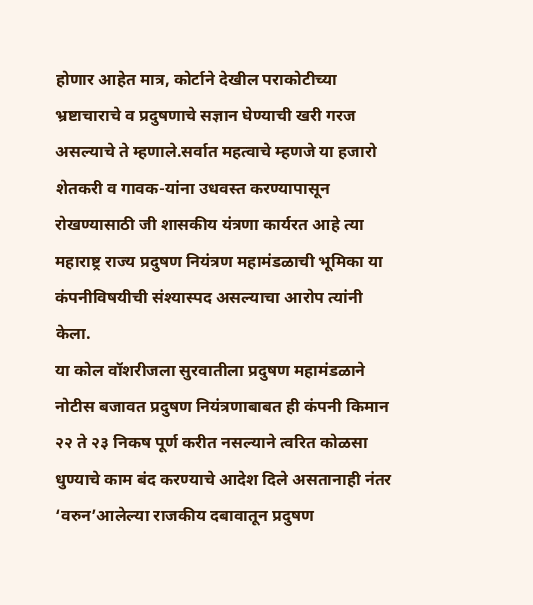होणार आहेत मात्र, कोर्टाने देखील पराकोटीच्या भ्रष्टाचाराचे व प्रदुषणाचे सज्ञान घेण्याची खरी गरज असल्याचे ते म्हणाले.सर्वात महत्वाचे म्हणजे या हजारो शेतकरी व गावक-यांना उधवस्त करण्यापासून रोखण्यासाठी जी शासकीय यंत्रणा कार्यरत आहे त्या महाराष्ट्र राज्य प्रदुषण नियंत्रण महामंडळाची भूमिका या कंपनीविषयीची संश्यास्पद असल्याचा आरोप त्यांनी केला.
या कोल वॉशरीजला सुरवातीला प्रदुषण महामंडळाने नोटीस बजावत प्रदुषण नियंत्रणाबाबत ही कंपनी किमान २२ ते २३ निकष पूर्ण करीत नसल्याने त्वरित कोळसा धुण्याचे काम बंद करण्याचे आदेश दिले असतानाही नंतर ‘वरुन’आलेल्या राजकीय दबावातून प्रदुषण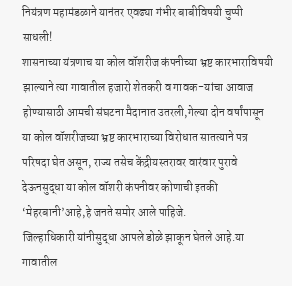नियंत्रण महामंडळाने यानंतर एवढ्या गंभीर बाबीविषयी चुप्पी साधली!
शासनाच्या यंत्रणाच या कोल वॉशरीज कंपनीच्या भ्रष्ट कारभाराविषयी झाल्याने त्या गावातील हजारो शेतकरी व गावक-यांचा आवाज होण्यासाठी आमची संघटना मैदानात उतरली,गेल्या दोन वर्षांपासून या कोल वॉशरीजच्या भ्रष्ट कारभाराच्या विरोधात सातत्याने पत्र परिषदा घेत असून, राज्य तसेच केंद्रीयस्तरावर वारंवार पुरावे देऊनसुद्धा या कोल वॉशरी कंपनीवर कोणाची इतकी ‘मेहरबानी’आहे,हे जनते समोर आले पाहिजे.
जिल्हाधिकारी यांनीसुद्धा आपले डोळे झाकून घेतले आहे.या गावातील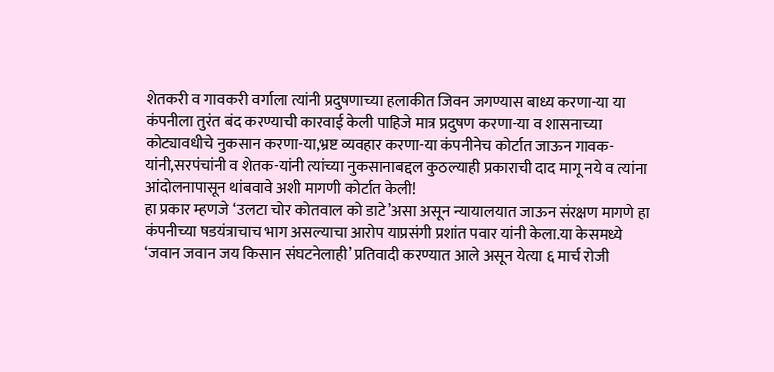शेतकरी व गावकरी वर्गाला त्यांनी प्रदुषणाच्या हलाकीत जिवन जगण्यास बाध्य करणा-या या कंपनीला तुरंत बंद करण्याची कारवाई केली पाहिजे मात्र प्रदुषण करणा-या व शासनाच्या कोट्यावधीचे नुकसान करणा-या,भ्रष्ट व्यवहार करणा-या कंपनीनेच कोर्टात जाऊन गावक-यांनी,सरपंचांनी व शेतक-यांनी त्यांच्या नुकसानाबद्दल कुठल्याही प्रकाराची दाद मागू नये व त्यांना आंदोलनापासून थांबवावे अशी मागणी कोर्टात केली!
हा प्रकार म्हणजे ‘उलटा चोर कोतवाल को डाटे’असा असून न्यायालयात जाऊन संरक्षण मागणे हा कंपनीच्या षडयंत्राचाच भाग असल्याचा आरोप याप्रसंगी प्रशांत पवार यांनी केला.या केसमध्ये ‘जवान जवान जय किसान संघटनेलाही’ प्रतिवादी करण्यात आले असून येत्या ६ मार्च रोजी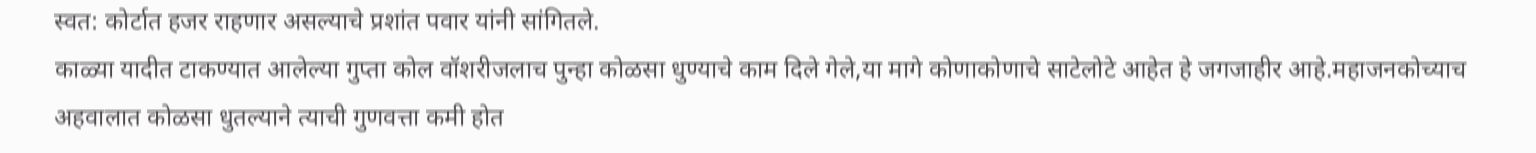स्वत: कोर्टात हजर राहणार असल्याचे प्रशांत पवार यांनी सांगितले.
काळ्या यादीत टाकण्यात आलेल्या गुप्ता कोल वॉशरीजलाच पुन्हा कोळसा धुण्याचे काम दिले गेले,या मागे कोणाकोणाचे साटेलोटे आहेत हे जगजाहीर आहे.महाजनकोच्याच अहवालात कोळसा धुतल्याने त्याची गुणवत्ता कमी होत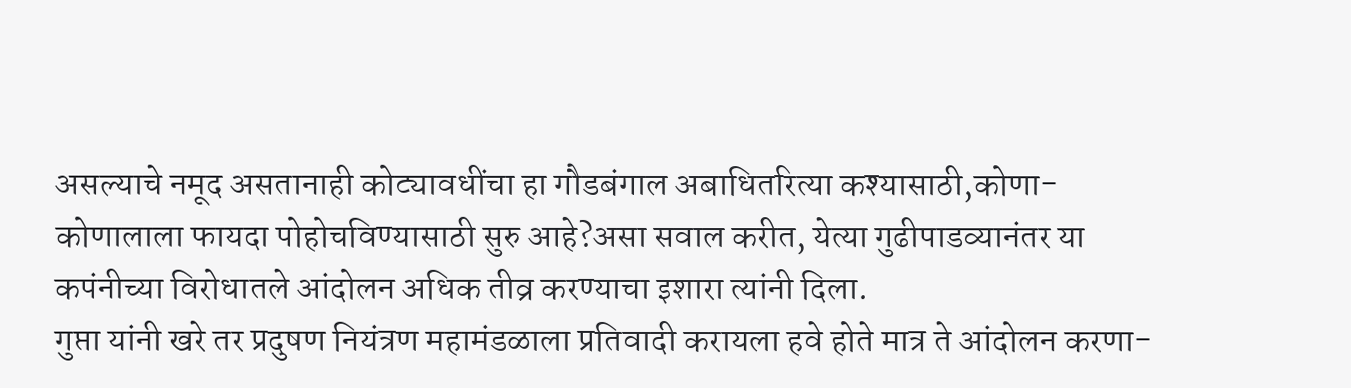असल्याचे नमूद असतानाही कोट्यावधींचा हा गौडबंगाल अबाधितरित्या कश्यासाठी,कोणा-कोणालाला फायदा पोहोचविण्यासाठी सुरु आहे?असा सवाल करीत, येत्या गुढीपाडव्यानंतर या कपंनीच्या विरोधातले आंदोलन अधिक तीव्र करण्याचा इशारा त्यांनी दिला.
गुप्ता यांनी खरे तर प्रदुषण नियंत्रण महामंडळाला प्रतिवादी करायला हवे होते मात्र ते आंदोलन करणा-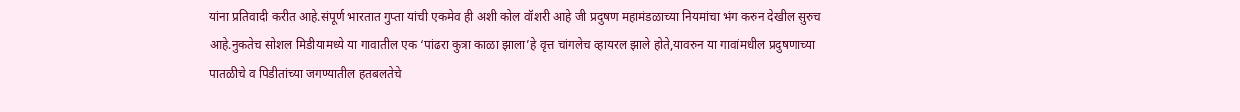यांना प्रतिवादी करीत आहे.संपूर्ण भारतात गुप्ता यांची एकमेव ही अशी कोल वॉशरी आहे जी प्रदुषण महामंडळाच्या नियमांचा भंग करुन देखील सुरुच आहे.नुकतेच सोशल मिडीयामध्ये या गावातील एक ‘पांढरा कुत्रा काळा झाला’हे वृत्त चांगलेच व्हायरल झाले होते,यावरुन या गावांमधील प्रदुषणाच्या पातळीचे व पिडीतांच्या जगण्यातील हतबलतेचे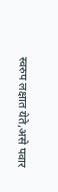स्वरुप लक्षात येते,असे पवार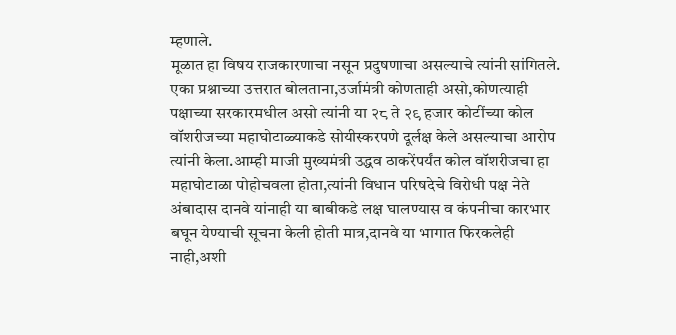म्हणाले.
मूळात हा विषय राजकारणाचा नसून प्रदुषणाचा असल्याचे त्यांनी सांगितले. एका प्रश्नाच्या उत्तरात बोलताना,उर्जामंत्री कोणताही असो,कोणत्याही पक्षाच्या सरकारमधील असो त्यांनी या २८ ते २९ हजार कोटींच्या कोल वॉशरीजच्या महाघोटाळ्याकडे सोयीस्करपणे दूर्लक्ष केले असल्याचा आरोप त्यांनी केला.आम्ही माजी मुख्यमंत्री उद्धव ठाकरेंपर्यंत कोल वॉशरीजचा हा महाघोटाळा पोहोचवला होता,त्यांनी विधान परिषदेचे विरोधी पक्ष नेते अंबादास दानवे यांनाही या बाबीकडे लक्ष घालण्यास व कंपनीचा कारभार बघून येण्याची सूचना केली होती मात्र,दानवे या भागात फिरकलेही नाही,अशी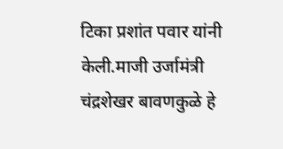टिका प्रशांत पवार यांनी केली.माजी उर्जामंत्री चंद्रशेखर बावणकुळे हे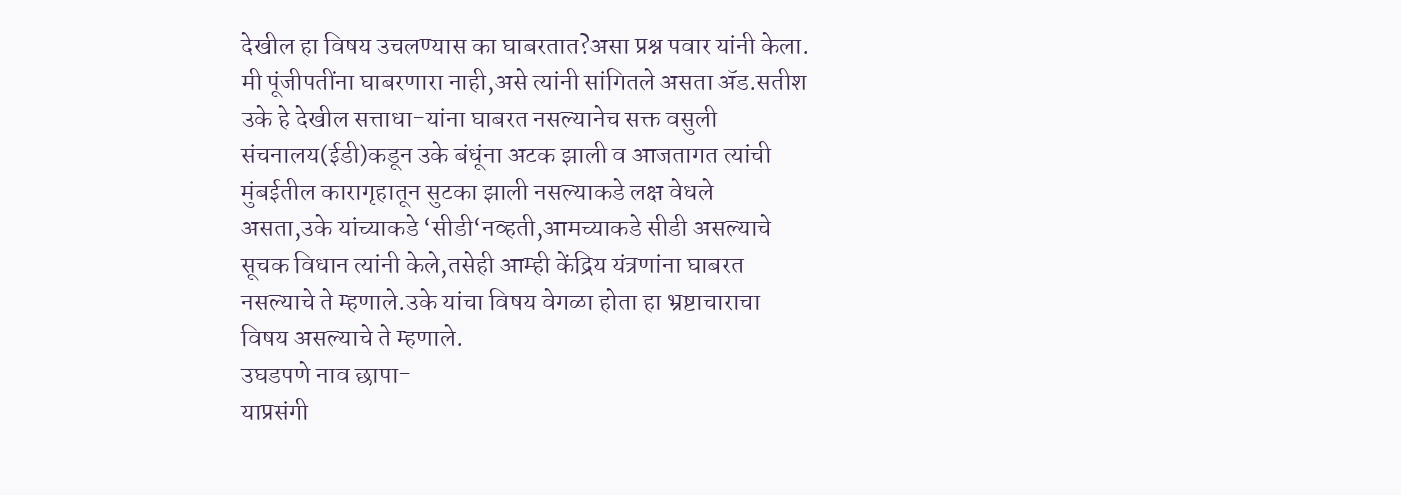देखील हा विषय उचलण्यास का घाबरतात?असा प्रश्न पवार यांनी केला.
मी पूंजीपतींना घाबरणारा नाही,असे त्यांनी सांगितले असता ॲड.सतीश उके हे देखील सत्ताधा-यांना घाबरत नसल्यानेच सक्त वसुली संचनालय(ईडी)कडून उके बंधूंना अटक झाली व आजतागत त्यांची मुंबईतील कारागृहातून सुटका झाली नसल्याकडे लक्ष वेधले असता,उके यांच्याकडे ‘सीडी‘नव्हती,आमच्याकडे सीडी असल्याचे सूचक विधान त्यांनी केले,तसेही आम्ही केंद्रिय यंत्रणांना घाबरत नसल्याचे ते म्हणाले.उके यांचा विषय वेगळा होता हा भ्रष्टाचाराचा विषय असल्याचे ते म्हणाले.
उघडपणे नाव छापा-
याप्रसंगी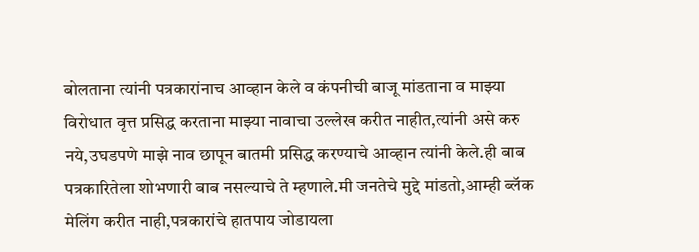बोलताना त्यांनी पत्रकारांनाच आव्हान केले व कंपनीची बाजू मांडताना व माझ्या विरोधात वृत्त प्रसिद्ध करताना माझ्या नावाचा उल्लेख करीत नाहीत,त्यांनी असे करु नये,उघडपणे माझे नाव छापून बातमी प्रसिद्ध करण्याचे आव्हान त्यांनी केले.ही बाब पत्रकारितेला शोभणारी बाब नसल्याचे ते म्हणाले.मी जनतेचे मुद्दे मांडतो,आम्ही ब्लॅक मेलिंग करीत नाही,पत्रकारांचे हातपाय जोडायला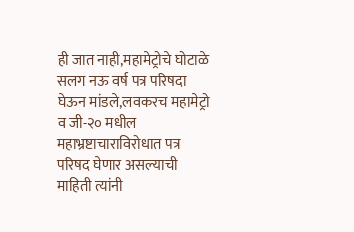ही जात नाही,महामेट्रोचे घोटाळे सलग नऊ वर्ष पत्र परिषदा घेऊन मांडले,लवकरच महामेट्रो व जी-२० मधील महाभ्रष्टाचाराविरोधात पत्र परिषद घेणार असल्याची माहिती त्यांनी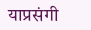याप्रसंगी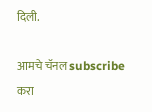दिली.

आमचे चॅनल subscribe करा